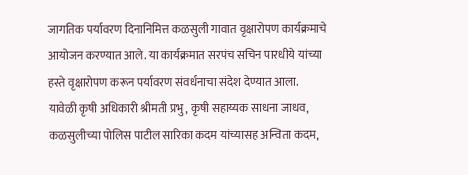जागतिक पर्यावरण दिनानिमित्त कळसुली गावात वृक्षारोपण कार्यक्रमाचे आयोजन करण्यात आले. या कार्यक्रमात सरपंच सचिन पारधीये यांच्या हस्ते वृक्षारोपण करून पर्यावरण संवर्धनाचा संदेश देण्यात आला.
यावेळी कृषी अधिकारी श्रीमती प्रभु, कृषी सहाय्यक साधना जाधव, कळसुलीच्या पोलिस पाटील सारिका कदम यांच्यासह अन्विता कदम,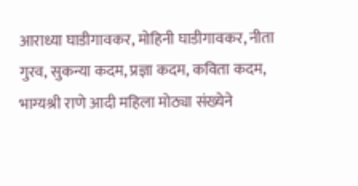आराध्या घाडीगावकर, मोहिनी घाडीगावकर, नीता गुरव, सुकन्या कदम, प्रज्ञा कदम, कविता कदम, भाग्यश्री राणे आदी महिला मोठ्या संख्येने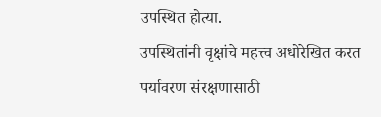उपस्थित होत्या.
उपस्थितांनी वृक्षांचे महत्त्व अधोरेखित करत पर्यावरण संरक्षणासाठी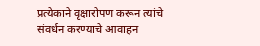प्रत्येकाने वृक्षारोपण करून त्यांचे संवर्धन करण्याचे आवाहन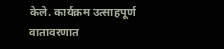केले. कार्यक्रम उत्साहपूर्ण वातावरणात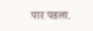पार पडला.